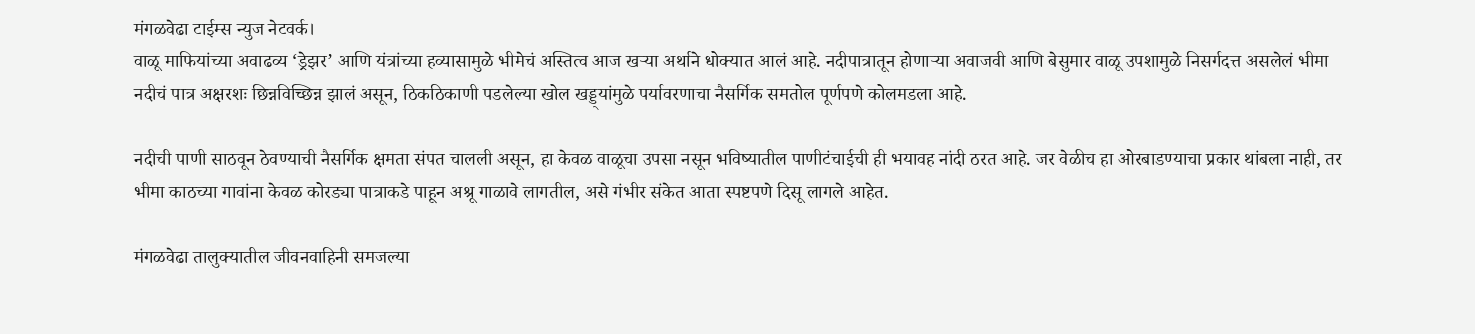मंगळवेढा टाईम्स न्युज नेटवर्क।
वाळू माफियांच्या अवाढव्य ‘ड्रेझर’ आणि यंत्रांच्या हव्यासामुळे भीमेचं अस्तित्व आज खऱ्या अर्थाने धोक्यात आलं आहे. नदीपात्रातून होणाऱ्या अवाजवी आणि बेसुमार वाळू उपशामुळे निसर्गदत्त असलेलं भीमा नदीचं पात्र अक्षरशः छिन्नविच्छिन्न झालं असून, ठिकठिकाणी पडलेल्या खोल खड्ड्यांमुळे पर्यावरणाचा नैसर्गिक समतोल पूर्णपणे कोलमडला आहे.

नदीची पाणी साठवून ठेवण्याची नैसर्गिक क्षमता संपत चालली असून, हा केवळ वाळूचा उपसा नसून भविष्यातील पाणीटंचाईची ही भयावह नांदी ठरत आहे. जर वेळीच हा ओरबाडण्याचा प्रकार थांबला नाही, तर भीमा काठच्या गावांना केवळ कोरड्या पात्राकडे पाहून अश्रू गाळावे लागतील, असे गंभीर संकेत आता स्पष्टपणे दिसू लागले आहेत.

मंगळवेढा तालुक्यातील जीवनवाहिनी समजल्या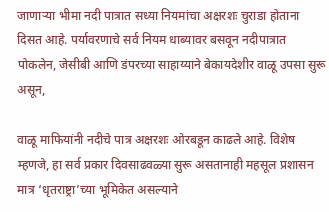जाणाऱ्या भीमा नदी पात्रात सध्या नियमांचा अक्षरशः चुराडा होताना दिसत आहे. पर्यावरणाचे सर्व नियम धाब्यावर बसवून नदीपात्रात पोकलेन, जेसीबी आणि डंपरच्या साहाय्याने बेकायदेशीर वाळू उपसा सुरू असून,

वाळू माफियांनी नदीचे पात्र अक्षरशः ओरबडून काढले आहे. विशेष म्हणजे, हा सर्व प्रकार दिवसाढवळ्या सुरू असतानाही महसूल प्रशासन मात्र ‘धृतराष्ट्रा’च्या भूमिकेत असल्याने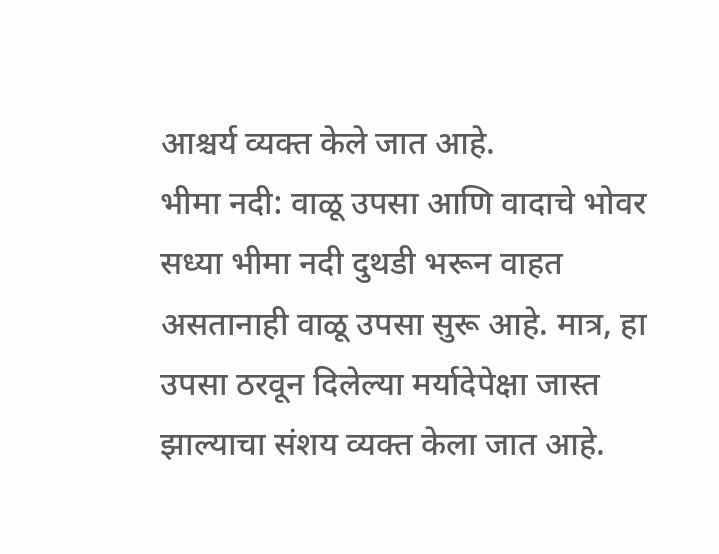आश्चर्य व्यक्त केले जात आहे.
भीमा नदी: वाळू उपसा आणि वादाचे भोवर
सध्या भीमा नदी दुथडी भरून वाहत असतानाही वाळू उपसा सुरू आहे. मात्र, हा उपसा ठरवून दिलेल्या मर्यादेपेक्षा जास्त झाल्याचा संशय व्यक्त केला जात आहे.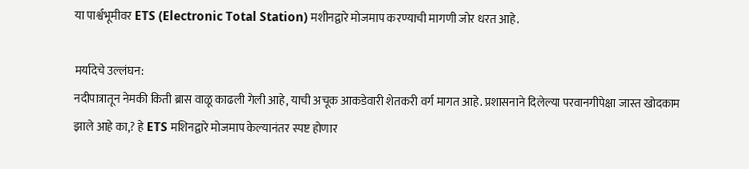या पार्श्वभूमीवर ETS (Electronic Total Station) मशीनद्वारे मोजमाप करण्याची मागणी जोर धरत आहे.

मर्यादेचे उल्लंघन:
नदीपात्रातून नेमकी किती ब्रास वाळू काढली गेली आहे, याची अचूक आकडेवारी शेतकरी वर्ग मागत आहे. प्रशासनाने दिलेल्या परवानगीपेक्षा जास्त खोदकाम झाले आहे का,? हे ETS मशिनद्वारे मोजमाप केल्यानंतर स्पष्ट होणार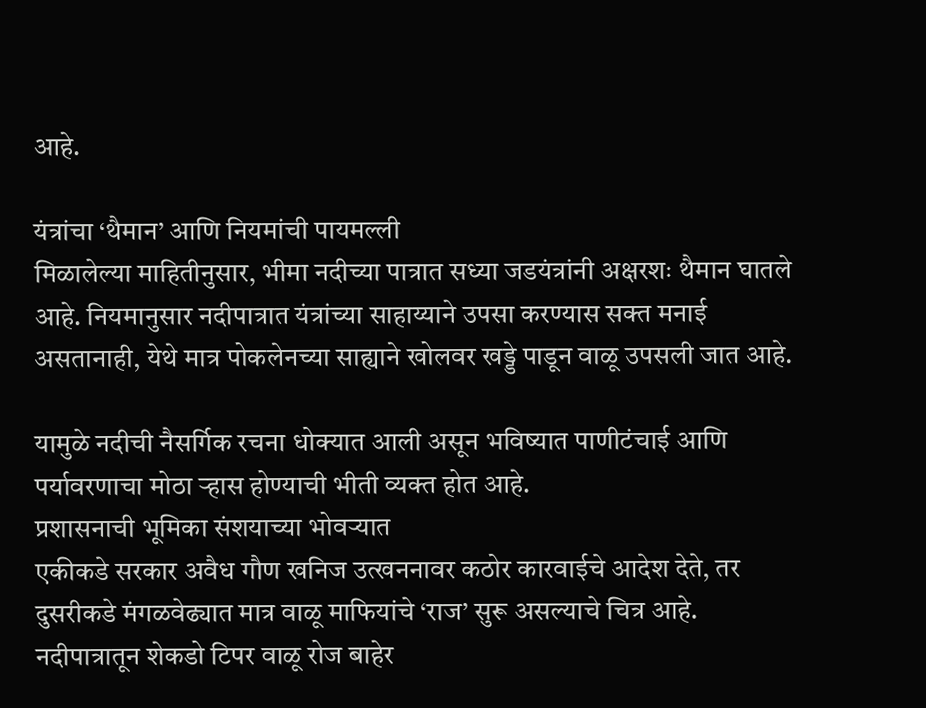आहे.

यंत्रांचा ‘थैमान’ आणि नियमांची पायमल्ली
मिळालेल्या माहितीनुसार, भीमा नदीच्या पात्रात सध्या जडयंत्रांनी अक्षरशः थैमान घातले आहे. नियमानुसार नदीपात्रात यंत्रांच्या साहाय्याने उपसा करण्यास सक्त मनाई असतानाही, येथे मात्र पोकलेनच्या साह्याने खोलवर खड्डे पाडून वाळू उपसली जात आहे.

यामुळे नदीची नैसर्गिक रचना धोक्यात आली असून भविष्यात पाणीटंचाई आणि पर्यावरणाचा मोठा ऱ्हास होण्याची भीती व्यक्त होत आहे.
प्रशासनाची भूमिका संशयाच्या भोवऱ्यात
एकीकडे सरकार अवैध गौण खनिज उत्खननावर कठोर कारवाईचे आदेश देते, तर दुसरीकडे मंगळवेढ्यात मात्र वाळू माफियांचे ‘राज’ सुरू असल्याचे चित्र आहे. नदीपात्रातून शेकडो टिपर वाळू रोज बाहेर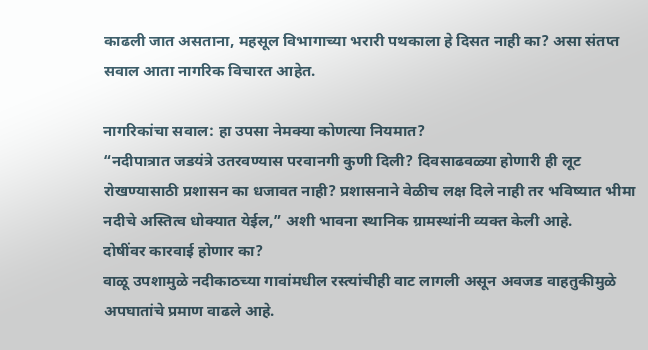काढली जात असताना, महसूल विभागाच्या भरारी पथकाला हे दिसत नाही का? असा संतप्त सवाल आता नागरिक विचारत आहेत.

नागरिकांचा सवाल: हा उपसा नेमक्या कोणत्या नियमात?
“नदीपात्रात जडयंत्रे उतरवण्यास परवानगी कुणी दिली? दिवसाढवळ्या होणारी ही लूट रोखण्यासाठी प्रशासन का धजावत नाही? प्रशासनाने वेळीच लक्ष दिले नाही तर भविष्यात भीमा नदीचे अस्तित्व धोक्यात येईल,” अशी भावना स्थानिक ग्रामस्थांनी व्यक्त केली आहे.
दोषींवर कारवाई होणार का?
वाळू उपशामुळे नदीकाठच्या गावांमधील रस्त्यांचीही वाट लागली असून अवजड वाहतुकीमुळे अपघातांचे प्रमाण वाढले आहे.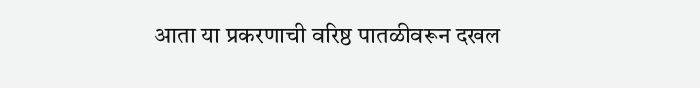आता या प्रकरणाची वरिष्ठ पातळीवरून दखल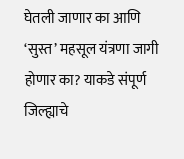घेतली जाणार का आणि ‘सुस्त’ महसूल यंत्रणा जागी होणार का? याकडे संपूर्ण जिल्ह्याचे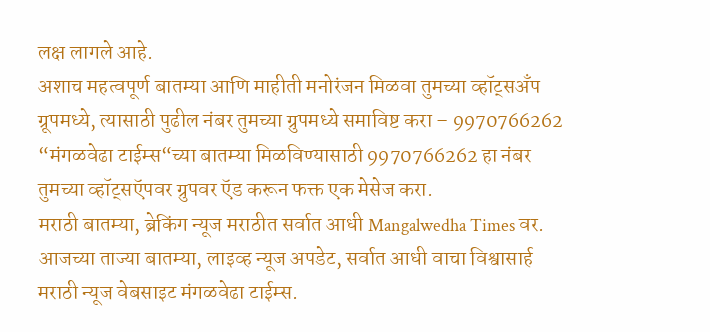लक्ष लागले आहे.
अशाच महत्वपूर्ण बातम्या आणि माहीती मनोरंजन मिळवा तुमच्या व्हॉट्सअँप ग्रूपमध्ये, त्यासाठी पुढील नंबर तुमच्या ग्रुपमध्ये समाविष्ट करा – 9970766262
“मंगळवेढा टाईम्स“च्या बातम्या मिळविण्यासाठी 9970766262 हा नंबर तुमच्या व्हॉट्सऍपवर ग्रुपवर ऍड करून फक्त एक मेसेज करा.
मराठी बातम्या, ब्रेकिंग न्यूज मराठीत सर्वात आधी Mangalwedha Times वर. आजच्या ताज्या बातम्या, लाइव्ह न्यूज अपडेट, सर्वात आधी वाचा विश्वासार्ह मराठी न्यूज वेबसाइट मंगळवेढा टाईम्स.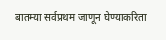बातम्या सर्वप्रथम जाणून घेण्याकरिता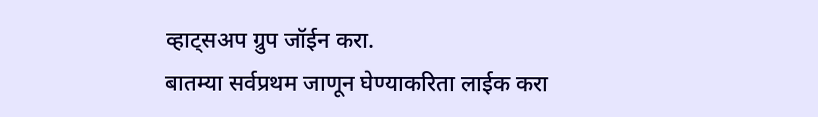व्हाट्सअप ग्रुप जॉईन करा.
बातम्या सर्वप्रथम जाणून घेण्याकरिता लाईक करा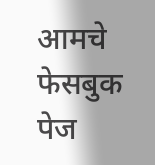आमचे फेसबुक पेज